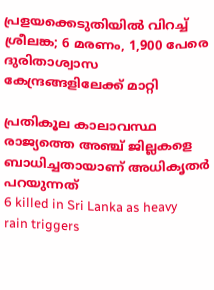പ്രളയക്കെടുതിയിൽ വിറച്ച് ശ്രീലങ്ക; 6 മരണം, 1,900 പേരെ ദുരിതാശ്വാസ കേന്ദ്രങ്ങളിലേക്ക് മാറ്റി

പ്രതികൂല കാലാവസ്ഥ രാജ‍്യത്തെ അഞ്ച് ജില്ലകളെ ബാധിച്ചതായാണ് അധികൃതർ പറയുന്നത്
6 killed in Sri Lanka as heavy rain triggers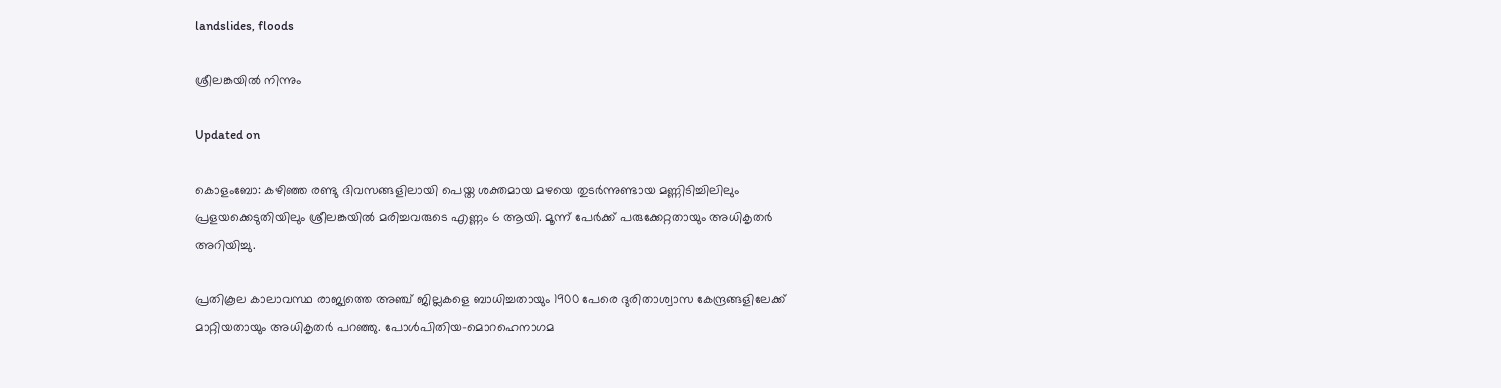landslides, floods

ശ്രീലങ്കയിൽ നിന്നും

Updated on

കൊളംബോ: കഴിഞ്ഞ രണ്ടു ദിവസങ്ങളിലായി പെയ്ത ശക്തമായ മഴയെ തുടർന്നുണ്ടായ മണ്ണിടിച്ചിലിലും പ്രള‍യക്കെടുതിയിലും ശ്രീലങ്കയിൽ മരിച്ചവരുടെ എണ്ണം 6 ആയി. മൂന്ന് പേർക്ക് പരുക്കേറ്റതായും അധികൃതർ അറിയിച്ചു.

പ്രതികൂല കാലാവസ്ഥ രാജ‍്യത്തെ അഞ്ച് ജില്ലകളെ ബാധിച്ചതായും 1900 പേരെ ദുരിതാശ്വാസ കേന്ദ്രങ്ങളിലേക്ക് മാറ്റിയതായും അധികൃതർ പറഞ്ഞു. പോൾപിതിയ-മൊറഹെനാഗമ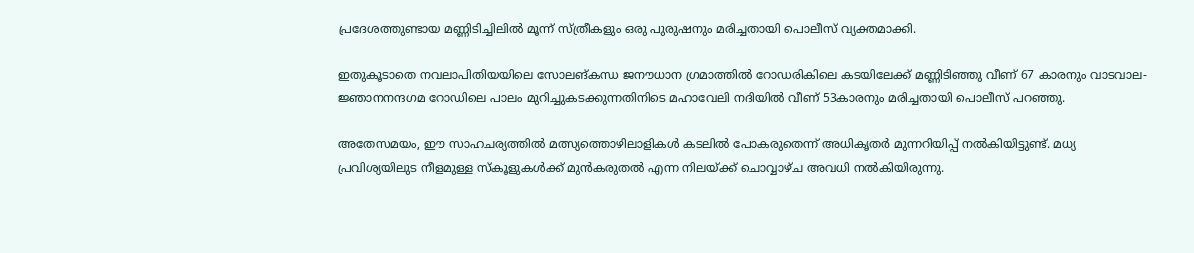പ്രദേശത്തുണ്ടായ മണ്ണിടിച്ചിലിൽ മൂന്ന് സ്ത്രീകളും ഒരു പുരുഷനും മരിച്ചതായി പൊലീസ് വ‍്യക്തമാക്കി.

ഇതുകൂടാതെ നവലാപിതിയയിലെ സോലങ്‌കന്ധ ജനൗധാന ഗ്രമാത്തിൽ റോഡരികിലെ കടയിലേക്ക് മണ്ണിടിഞ്ഞു വീണ് 67 കാരനും വാടവാല-ജ്ഞാനനന്ദഗമ റോഡിലെ പാലം മുറിച്ചുകടക്കുന്നതിനിടെ മഹാവേലി നദിയിൽ വീണ് 53കാരനും മരിച്ചതായി പൊലീസ് പറഞ്ഞു.

അതേസമയം, ഈ സാഹചര‍്യത്തിൽ മത്സ‍്യത്തൊഴിലാളികൾ കടലിൽ പോകരുതെന്ന് അധികൃതർ മുന്നറിയിപ്പ് നൽകിയിട്ടുണ്ട്. മധ‍്യ പ്രവിശ‍്യയിലുട നീളമുള്ള സ്കൂളുകൾക്ക് മുൻകരുതൽ എന്ന നില‍യ്ക്ക് ചൊവ്വാഴ്ച അവധി നൽകിയിരുന്നു.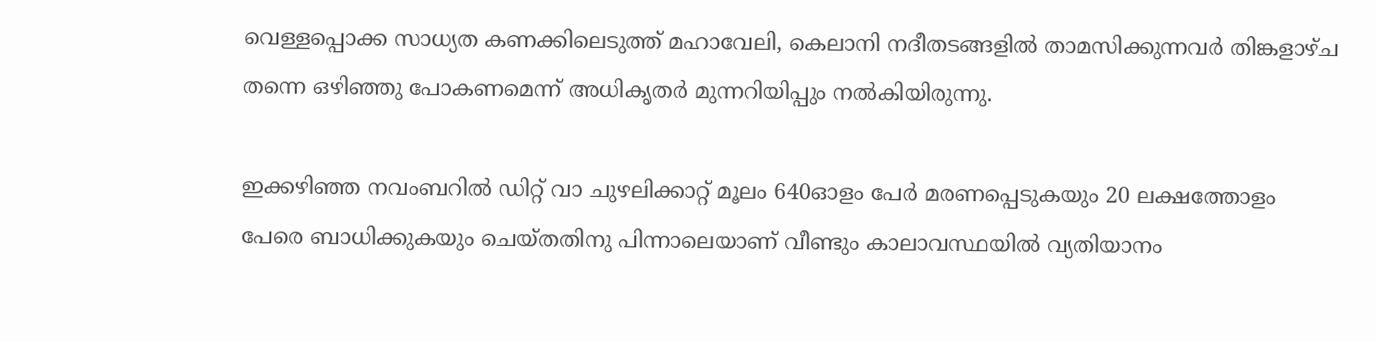വെള്ളപ്പൊക്ക സാധ‍്യത കണക്കിലെടുത്ത് മഹാവേലി, കെലാനി നദീതടങ്ങളിൽ താമസിക്കുന്നവർ തിങ്കളാഴ്ച തന്നെ ഒഴിഞ്ഞു പോകണമെന്ന് അധികൃതർ മുന്നറിയിപ്പും നൽകിയിരുന്നു.

ഇക്കഴിഞ്ഞ നവംബറിൽ ഡിറ്റ് വാ ചുഴലിക്കാറ്റ് മൂലം 640ഓളം പേർ‌ മരണപ്പെടുകയും 20 ലക്ഷത്തോളം പേരെ ബാധിക്കുകയും ചെയ്തതിനു പിന്നാലെയാണ് വീണ്ടും കാലാവസ്ഥയിൽ വ‍്യതിയാനം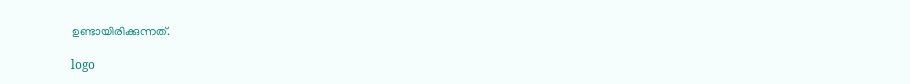ഉണ്ടായിരിക്കുന്നത്.

logo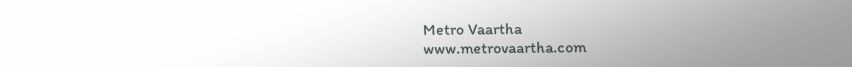Metro Vaartha
www.metrovaartha.com